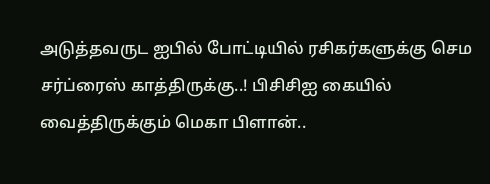அடுத்தவருட ஐபில் போட்டியில் ரசிகர்களுக்கு செம சர்ப்ரைஸ் காத்திருக்கு..! பிசிசிஐ கையில் வைத்திருக்கும் மெகா பிளான்..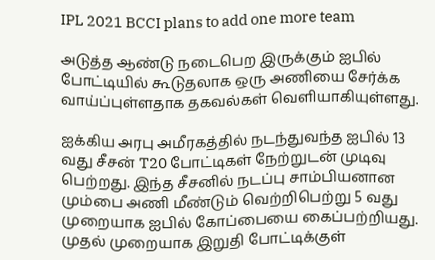IPL 2021 BCCI plans to add one more team

அடுத்த ஆண்டு நடைபெற இருக்கும் ஐபில் போட்டியில் கூடுதலாக ஒரு அணியை சேர்க்க வாய்ப்புள்ளதாக தகவல்கள் வெளியாகியுள்ளது.

ஐக்கிய அரபு அமீரகத்தில் நடந்துவந்த ஐபில் 13 வது சீசன் T20 போட்டிகள் நேற்றுடன் முடிவு பெற்றது. இந்த சீசனில் நடப்பு சாம்பியனான மும்பை அணி மீண்டும் வெற்றிபெற்று 5 வது முறையாக ஐபில் கோப்பையை கைப்பற்றியது. முதல் முறையாக இறுதி போட்டிக்குள்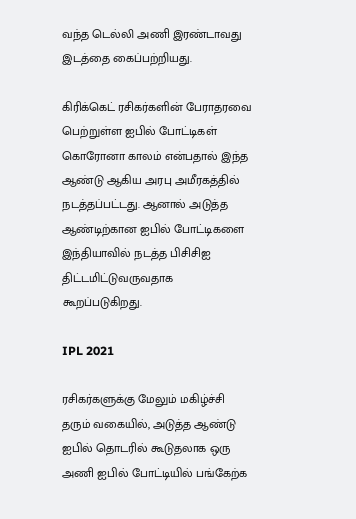வந்த டெல்லி அணி இரண்டாவது இடத்தை கைப்பற்றியது.

கிரிக்கெட் ரசிகர்களின் பேராதரவை பெற்றுள்ள ஐபில் போட்டிகள் கொரோனா காலம் என்பதால் இந்த ஆண்டு ஆகிய அரபு அமீரகத்தில் நடத்தப்பட்டது. ஆனால் அடுத்த ஆண்டிற்கான ஐபில் போட்டிகளை இந்தியாவில் நடத்த பிசிசிஐ திட்டமிட்டுவருவதாக கூறப்படுகிறது.

IPL 2021

ரசிகர்களுக்கு மேலும் மகிழ்ச்சி தரும் வகையில், அடுத்த ஆண்டு ஐபில் தொடரில் கூடுதலாக ஒரு அணி ஐபில் போட்டியில் பங்கேற்க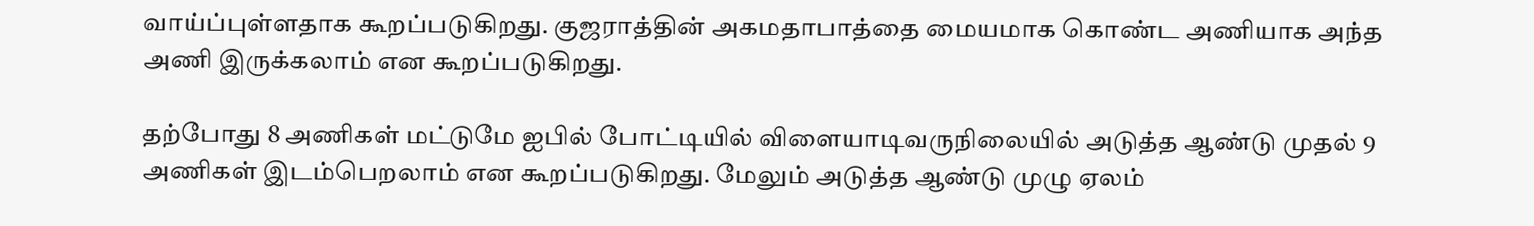வாய்ப்புள்ளதாக கூறப்படுகிறது. குஜராத்தின் அகமதாபாத்தை மையமாக கொண்ட அணியாக அந்த அணி இருக்கலாம் என கூறப்படுகிறது.

தற்போது 8 அணிகள் மட்டுமே ஐபில் போட்டியில் விளையாடிவருநிலையில் அடுத்த ஆண்டு முதல் 9 அணிகள் இடம்பெறலாம் என கூறப்படுகிறது. மேலும் அடுத்த ஆண்டு முழு ஏலம்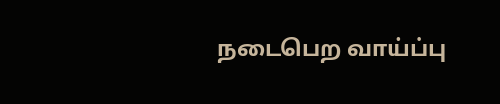நடைபெற வாய்ப்பு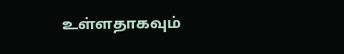உள்ளதாகவும்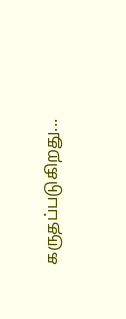கருதப்படுகிறது...